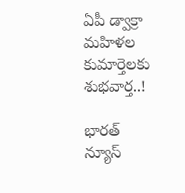ఏపీ డ్వాక్రా మహిళల కుమార్తెలకు శుభవార్త..!

భారత్ న్యూస్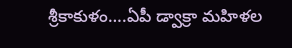శ్రీకాకుళం….ఏపీ డ్వాక్రా మహిళల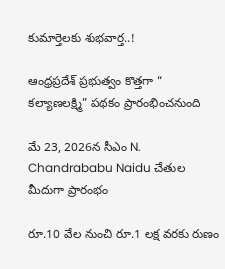కుమార్తెలకు శుభవార్త..!

ఆంధ్రప్రదేశ్ ప్రభుత్వం కొత్తగా “ కల్యాణలక్ష్మి” పథకం ప్రారంభించనుంది

మే 23, 2026న సీఎం N. Chandrababu Naidu చేతుల మీదుగా ప్రారంభం

రూ.10 వేల నుంచి రూ.1 లక్ష వరకు రుణం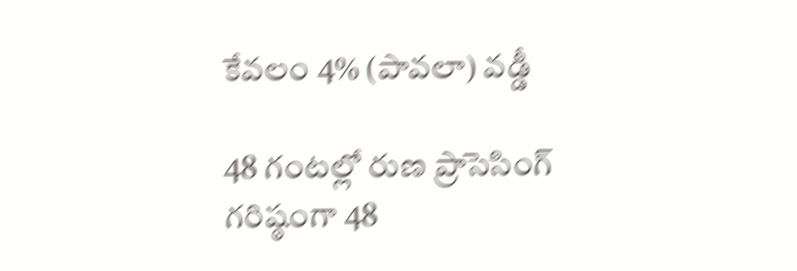కేవలం 4% (పావలా) వడ్డీ

48 గంటల్లో రుణ ప్రాసెసింగ్
గరిష్ఠంగా 48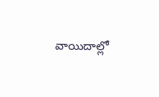వాయిదాల్లో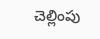చెల్లింపు